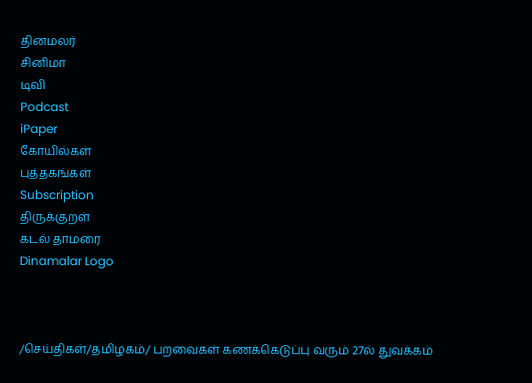தினமலர்
சினிமா
டிவி
Podcast
iPaper
கோயில்கள்
புத்தகங்கள்
Subscription
திருக்குறள்
கடல் தாமரை
Dinamalar Logo



/செய்திகள்/தமிழகம்/ பறவைகள் கணக்கெடுப்பு வரும் 27ல் துவக்கம்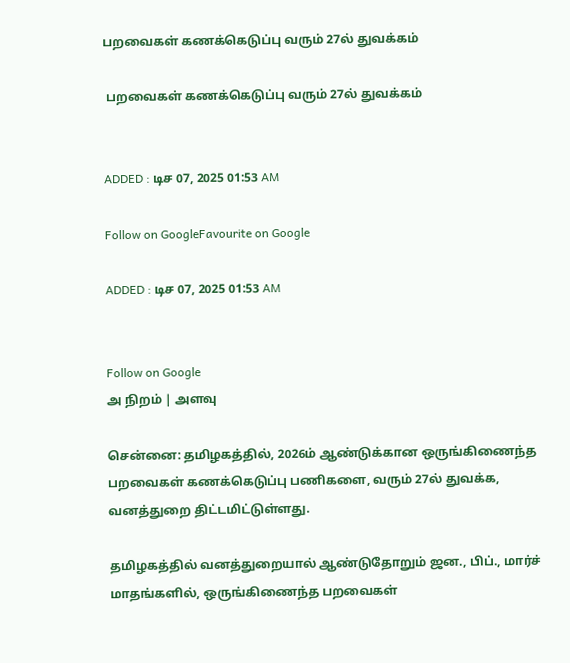பறவைகள் கணக்கெடுப்பு வரும் 27ல் துவக்கம்

 பறவைகள் கணக்கெடுப்பு வரும் 27ல் துவக்கம்


ADDED : டிச 07, 2025 01:53 AM

Follow on GoogleFavourite on Google

ADDED : டிச 07, 2025 01:53 AM


Follow on Google
அ நிறம் | அளவு

சென்னை: தமிழகத்தில், 2026ம் ஆண்டுக்கான ஒருங்கிணைந்த பறவைகள் கணக்கெடுப்பு பணிகளை, வரும் 27ல் துவக்க, வனத்துறை திட்டமிட்டுள்ளது.

தமிழகத்தில் வனத்துறையால் ஆண்டுதோறும் ஜன., பிப்., மார்ச் மாதங்களில், ஒருங்கிணைந்த பறவைகள்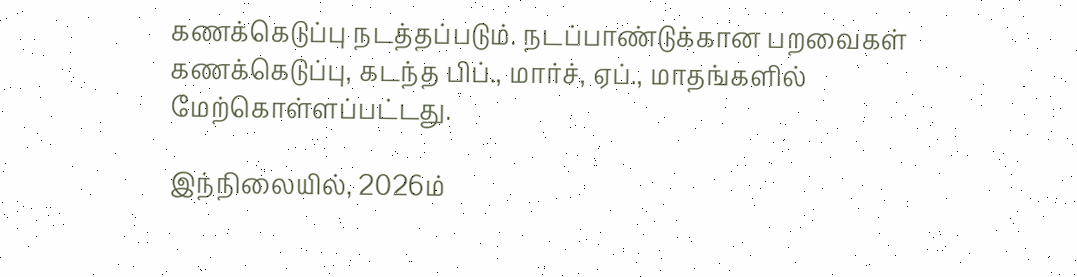கணக்கெடுப்பு நடத்தப்படும். நடப்பாண்டுக்கான பறவைகள் கணக்கெடுப்பு, கடந்த பிப்., மார்ச், ஏப்., மாதங்களில் மேற்கொள்ளப்பட்டது.

இந்நிலையில், 2026ம்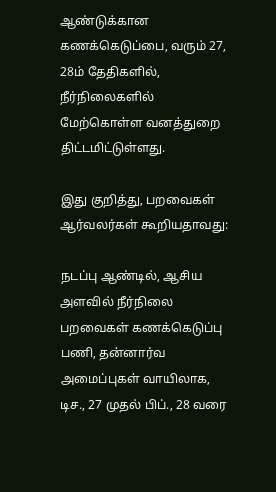ஆண்டுக்கான கணக்கெடுப்பை, வரும் 27, 28ம் தேதிகளில், நீர்நிலைகளில் மேற்கொள்ள வனத்துறை திட்டமிட்டுள்ளது.

இது குறித்து, பறவைகள் ஆர்வலர்கள் கூறியதாவது:

நடப்பு ஆண்டில், ஆசிய அளவில் நீர்நிலை பறவைகள் கணக்கெடுப்பு பணி, தன்னார்வ அமைப்புகள் வாயிலாக, டிச., 27 முதல் பிப்., 28 வரை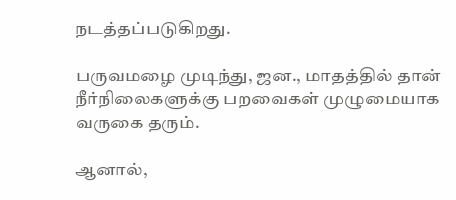நடத்தப்படுகிறது.

பருவமழை முடிந்து, ஜன., மாதத்தில் தான் நீர்நிலைகளுக்கு பறவைகள் முழுமையாக வருகை தரும்.

ஆனால்,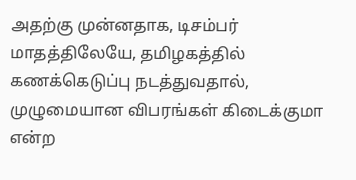அதற்கு முன்னதாக, டிசம்பர் மாதத்திலேயே, தமிழகத்தில் கணக்கெடுப்பு நடத்துவதால், முழுமையான விபரங்கள் கிடைக்குமா என்ற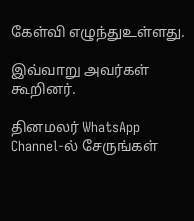கேள்வி எழுந்துஉள்ளது.

இவ்வாறு அவர்கள் கூறினர்.

தினமலர் WhatsApp Channel-ல் சேருங்கள்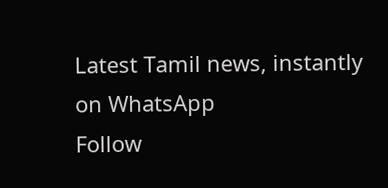Latest Tamil news, instantly on WhatsApp
Follow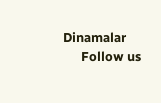Dinamalar
      Follow us